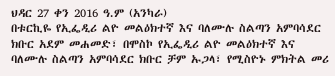ህዳር 27 ቀን 2016 ዓ.ም (አንካራ)
በቱርኪዬ የኢፌዲሪ ልዮ መልዕክተኛ እና ባለሙሉ ስልጣን አምባሳደር ክቡር አደም መሐመድ፣ በሞስኮ የኢፌዲሪ ልዮ መልዕክተኛ እና ባለሙሉ ስልጣን አምባሳደር ክቡር ቻም ኡጋላ፣ የሚስዮኑ ምክትል መሪ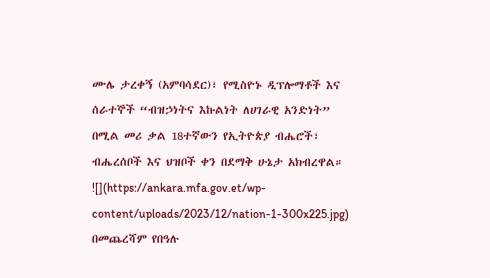ሙሌ ታረቀኝ (አምባሳደር)፣ የሚስዮኑ ዲፕሎማቶች እና ሰራተኞች “ብዝኃነትና እኩልነት ለሀገራዊ አንድነት” በሚል መሪ ቃል 18ተኛውን የኢትዮጵያ ብሔሮች፣ ብሔረሰቦች እና ህዝቦች ቀን በደማቅ ሁኔታ አክብረዋል።
![](https://ankara.mfa.gov.et/wp-content/uploads/2023/12/nation-1-300x225.jpg)
በመጨረሻም የበዓሉ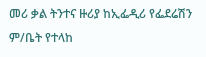መሪ ቃል ትንተና ዙሪያ ከኢፌዲሪ የፌደሬሽን ም/ቤት የተላከ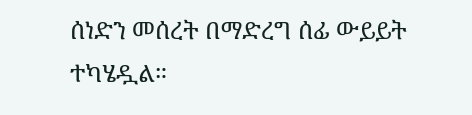ሰነድን መሰረት በማድረግ ሰፊ ውይይት ተካሄዷል።